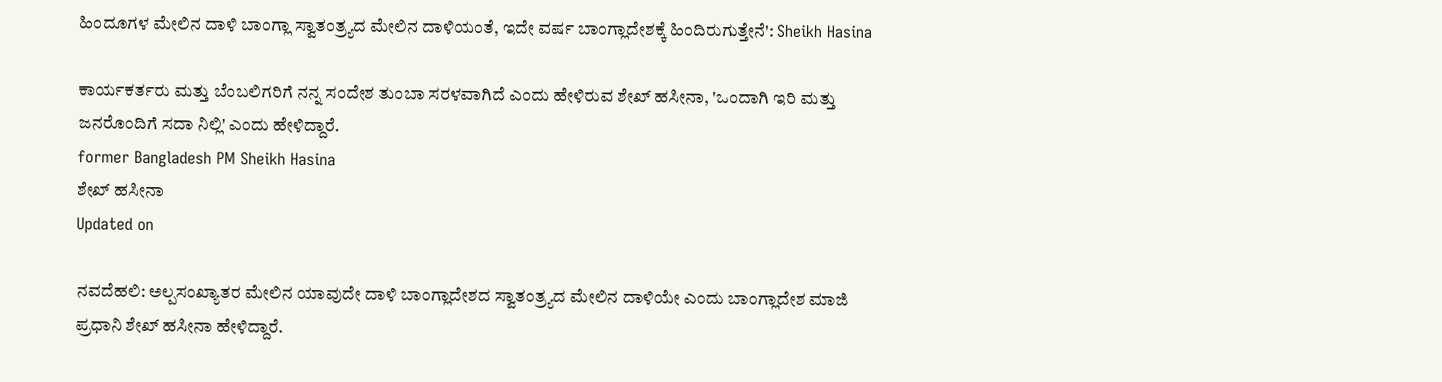ಹಿಂದೂಗಳ ಮೇಲಿನ ದಾಳಿ ಬಾಂಗ್ಲಾ ಸ್ವಾತಂತ್ರ್ಯದ ಮೇಲಿನ ದಾಳಿಯಂತೆ, ಇದೇ ವರ್ಷ ಬಾಂಗ್ಲಾದೇಶಕ್ಕೆ ಹಿಂದಿರುಗುತ್ತೇನೆ': Sheikh Hasina

ಕಾರ್ಯಕರ್ತರು ಮತ್ತು ಬೆಂಬಲಿಗರಿಗೆ ನನ್ನ ಸಂದೇಶ ತುಂಬಾ ಸರಳವಾಗಿದೆ ಎಂದು ಹೇಳಿರುವ ಶೇಖ್ ಹಸೀನಾ, 'ಒಂದಾಗಿ ಇರಿ ಮತ್ತು ಜನರೊಂದಿಗೆ ಸದಾ ನಿಲ್ಲಿ' ಎಂದು ಹೇಳಿದ್ದಾರೆ.
former Bangladesh PM Sheikh Hasina
ಶೇಖ್ ಹಸೀನಾ
Updated on

ನವದೆಹಲಿ: ಅಲ್ಪಸಂಖ್ಯಾತರ ಮೇಲಿನ ಯಾವುದೇ ದಾಳಿ ಬಾಂಗ್ಲಾದೇಶದ ಸ್ವಾತಂತ್ರ್ಯದ ಮೇಲಿನ ದಾಳಿಯೇ ಎಂದು ಬಾಂಗ್ಲಾದೇಶ ಮಾಜಿ ಪ್ರಧಾನಿ ಶೇಖ್ ಹಸೀನಾ ಹೇಳಿದ್ದಾರೆ.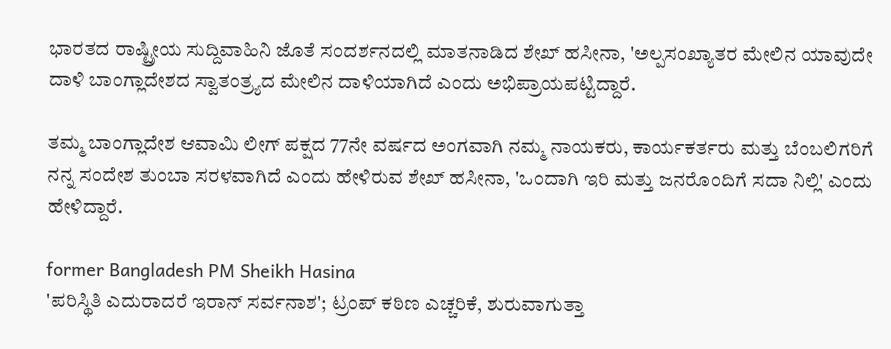ಭಾರತದ ರಾಷ್ಟ್ರೀಯ ಸುದ್ದಿವಾಹಿನಿ ಜೊತೆ ಸಂದರ್ಶನದಲ್ಲಿ ಮಾತನಾಡಿದ ಶೇಖ್ ಹಸೀನಾ, 'ಅಲ್ಪಸಂಖ್ಯಾತರ ಮೇಲಿನ ಯಾವುದೇ ದಾಳಿ ಬಾಂಗ್ಲಾದೇಶದ ಸ್ವಾತಂತ್ರ್ಯದ ಮೇಲಿನ ದಾಳಿಯಾಗಿದೆ ಎಂದು ಅಭಿಪ್ರಾಯಪಟ್ಟಿದ್ದಾರೆ.

ತಮ್ಮ ಬಾಂಗ್ಲಾದೇಶ ಆವಾಮಿ ಲೀಗ್ ಪಕ್ಷದ 77ನೇ ವರ್ಷದ ಅಂಗವಾಗಿ ನಮ್ಮ ನಾಯಕರು, ಕಾರ್ಯಕರ್ತರು ಮತ್ತು ಬೆಂಬಲಿಗರಿಗೆ ನನ್ನ ಸಂದೇಶ ತುಂಬಾ ಸರಳವಾಗಿದೆ ಎಂದು ಹೇಳಿರುವ ಶೇಖ್ ಹಸೀನಾ, 'ಒಂದಾಗಿ ಇರಿ ಮತ್ತು ಜನರೊಂದಿಗೆ ಸದಾ ನಿಲ್ಲಿ' ಎಂದು ಹೇಳಿದ್ದಾರೆ.

former Bangladesh PM Sheikh Hasina
'ಪರಿಸ್ಥಿತಿ ಎದುರಾದರೆ ಇರಾನ್ ಸರ್ವನಾಶ'; ಟ್ರಂಪ್ ಕಠಿಣ ಎಚ್ಚರಿಕೆ, ಶುರುವಾಗುತ್ತಾ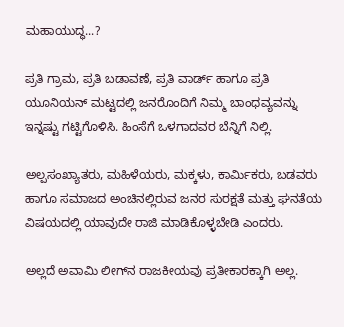ಮಹಾಯುದ್ಧ...?

ಪ್ರತಿ ಗ್ರಾಮ, ಪ್ರತಿ ಬಡಾವಣೆ, ಪ್ರತಿ ವಾರ್ಡ್ ಹಾಗೂ ಪ್ರತಿ ಯೂನಿಯನ್ ಮಟ್ಟದಲ್ಲಿ ಜನರೊಂದಿಗೆ ನಿಮ್ಮ ಬಾಂಧವ್ಯವನ್ನು ಇನ್ನಷ್ಟು ಗಟ್ಟಿಗೊಳಿಸಿ. ಹಿಂಸೆಗೆ ಒಳಗಾದವರ ಬೆನ್ನಿಗೆ ನಿಲ್ಲಿ.

ಅಲ್ಪಸಂಖ್ಯಾತರು, ಮಹಿಳೆಯರು, ಮಕ್ಕಳು, ಕಾರ್ಮಿಕರು, ಬಡವರು ಹಾಗೂ ಸಮಾಜದ ಅಂಚಿನಲ್ಲಿರುವ ಜನರ ಸುರಕ್ಷತೆ ಮತ್ತು ಘನತೆಯ ವಿಷಯದಲ್ಲಿ ಯಾವುದೇ ರಾಜಿ ಮಾಡಿಕೊಳ್ಳಬೇಡಿ ಎಂದರು.

ಅಲ್ಲದೆ ಅವಾಮಿ ಲೀಗ್‌ನ ರಾಜಕೀಯವು ಪ್ರತೀಕಾರಕ್ಕಾಗಿ ಅಲ್ಲ.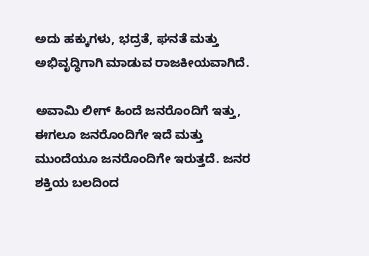ಅದು ಹಕ್ಕುಗಳು, ಭದ್ರತೆ, ಘನತೆ ಮತ್ತು ಅಭಿವೃದ್ಧಿಗಾಗಿ ಮಾಡುವ ರಾಜಕೀಯವಾಗಿದೆ.

ಅವಾಮಿ ಲೀಗ್ ಹಿಂದೆ ಜನರೊಂದಿಗೆ ಇತ್ತು, ಈಗಲೂ ಜನರೊಂದಿಗೇ ಇದೆ ಮತ್ತು ಮುಂದೆಯೂ ಜನರೊಂದಿಗೇ ಇರುತ್ತದೆ. ಜನರ ಶಕ್ತಿಯ ಬಲದಿಂದ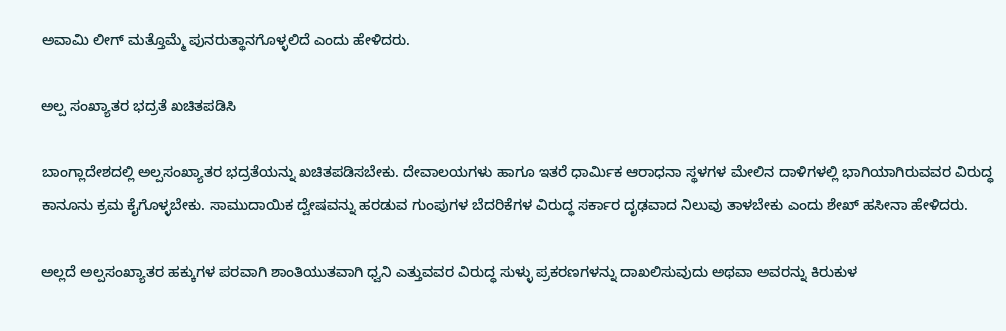ಅವಾಮಿ ಲೀಗ್ ಮತ್ತೊಮ್ಮೆ ಪುನರುತ್ಥಾನಗೊಳ್ಳಲಿದೆ ಎಂದು ಹೇಳಿದರು.

ಅಲ್ಪ ಸಂಖ್ಯಾತರ ಭದ್ರತೆ ಖಚಿತಪಡಿಸಿ

ಬಾಂಗ್ಲಾದೇಶದಲ್ಲಿ ಅಲ್ಪಸಂಖ್ಯಾತರ ಭದ್ರತೆಯನ್ನು ಖಚಿತಪಡಿಸಬೇಕು. ದೇವಾಲಯಗಳು ಹಾಗೂ ಇತರೆ ಧಾರ್ಮಿಕ ಆರಾಧನಾ ಸ್ಥಳಗಳ ಮೇಲಿನ ದಾಳಿಗಳಲ್ಲಿ ಭಾಗಿಯಾಗಿರುವವರ ವಿರುದ್ಧ ಕಾನೂನು ಕ್ರಮ ಕೈಗೊಳ್ಳಬೇಕು. ಸಾಮುದಾಯಿಕ ದ್ವೇಷವನ್ನು ಹರಡುವ ಗುಂಪುಗಳ ಬೆದರಿಕೆಗಳ ವಿರುದ್ಧ ಸರ್ಕಾರ ದೃಢವಾದ ನಿಲುವು ತಾಳಬೇಕು ಎಂದು ಶೇಖ್ ಹಸೀನಾ ಹೇಳಿದರು.

ಅಲ್ಲದೆ ಅಲ್ಪಸಂಖ್ಯಾತರ ಹಕ್ಕುಗಳ ಪರವಾಗಿ ಶಾಂತಿಯುತವಾಗಿ ಧ್ವನಿ ಎತ್ತುವವರ ವಿರುದ್ಧ ಸುಳ್ಳು ಪ್ರಕರಣಗಳನ್ನು ದಾಖಲಿಸುವುದು ಅಥವಾ ಅವರನ್ನು ಕಿರುಕುಳ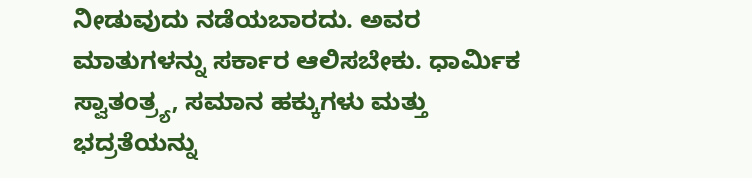ನೀಡುವುದು ನಡೆಯಬಾರದು. ಅವರ ಮಾತುಗಳನ್ನು ಸರ್ಕಾರ ಆಲಿಸಬೇಕು. ಧಾರ್ಮಿಕ ಸ್ವಾತಂತ್ರ್ಯ, ಸಮಾನ ಹಕ್ಕುಗಳು ಮತ್ತು ಭದ್ರತೆಯನ್ನು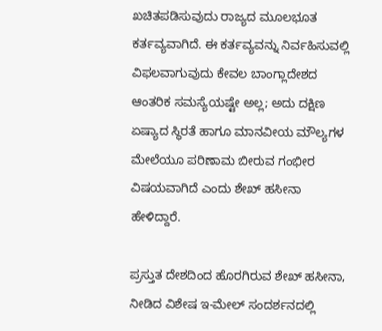ಖಚಿತಪಡಿಸುವುದು ರಾಜ್ಯದ ಮೂಲಭೂತ ಕರ್ತವ್ಯವಾಗಿದೆ. ಈ ಕರ್ತವ್ಯವನ್ನು ನಿರ್ವಹಿಸುವಲ್ಲಿ ವಿಫಲವಾಗುವುದು ಕೇವಲ ಬಾಂಗ್ಲಾದೇಶದ ಆಂತರಿಕ ಸಮಸ್ಯೆಯಷ್ಟೇ ಅಲ್ಲ; ಅದು ದಕ್ಷಿಣ ಏಷ್ಯಾದ ಸ್ಥಿರತೆ ಹಾಗೂ ಮಾನವೀಯ ಮೌಲ್ಯಗಳ ಮೇಲೆಯೂ ಪರಿಣಾಮ ಬೀರುವ ಗಂಭೀರ ವಿಷಯವಾಗಿದೆ ಎಂದು ಶೇಖ್ ಹಸೀನಾ ಹೇಳಿದ್ದಾರೆ.

ಪ್ರಸ್ತುತ ದೇಶದಿಂದ ಹೊರಗಿರುವ ಶೇಖ್ ಹಸೀನಾ, ನೀಡಿದ ವಿಶೇಷ ಇ-ಮೇಲ್ ಸಂದರ್ಶನದಲ್ಲಿ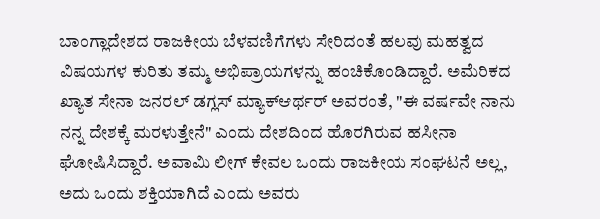ಬಾಂಗ್ಲಾದೇಶದ ರಾಜಕೀಯ ಬೆಳವಣಿಗೆಗಳು ಸೇರಿದಂತೆ ಹಲವು ಮಹತ್ವದ ವಿಷಯಗಳ ಕುರಿತು ತಮ್ಮ ಅಭಿಪ್ರಾಯಗಳನ್ನು ಹಂಚಿಕೊಂಡಿದ್ದಾರೆ. ಅಮೆರಿಕದ ಖ್ಯಾತ ಸೇನಾ ಜನರಲ್ ಡಗ್ಲಸ್ ಮ್ಯಾಕ್‌ಆರ್ಥರ್ ಅವರಂತೆ, "ಈ ವರ್ಷವೇ ನಾನು ನನ್ನ ದೇಶಕ್ಕೆ ಮರಳುತ್ತೇನೆ" ಎಂದು ದೇಶದಿಂದ ಹೊರಗಿರುವ ಹಸೀನಾ ಘೋಷಿಸಿದ್ದಾರೆ. ಅವಾಮಿ ಲೀಗ್ ಕೇವಲ ಒಂದು ರಾಜಕೀಯ ಸಂಘಟನೆ ಅಲ್ಲ, ಅದು ಒಂದು ಶಕ್ತಿಯಾಗಿದೆ ಎಂದು ಅವರು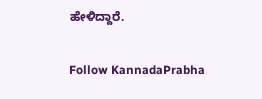ಹೇಳಿದ್ದಾರೆ.

Follow KannadaPrabha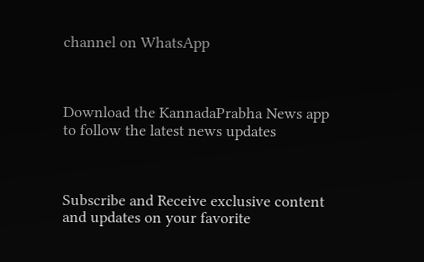channel on WhatsApp



Download the KannadaPrabha News app to follow the latest news updates



Subscribe and Receive exclusive content and updates on your favorite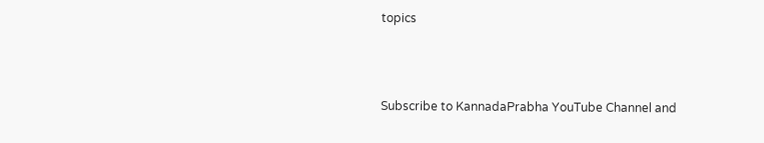topics



Subscribe to KannadaPrabha YouTube Channel and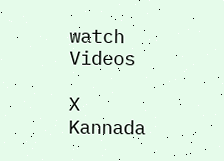watch Videos

X
Kannada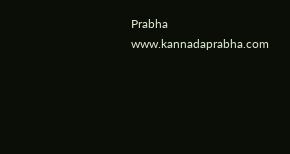Prabha
www.kannadaprabha.com